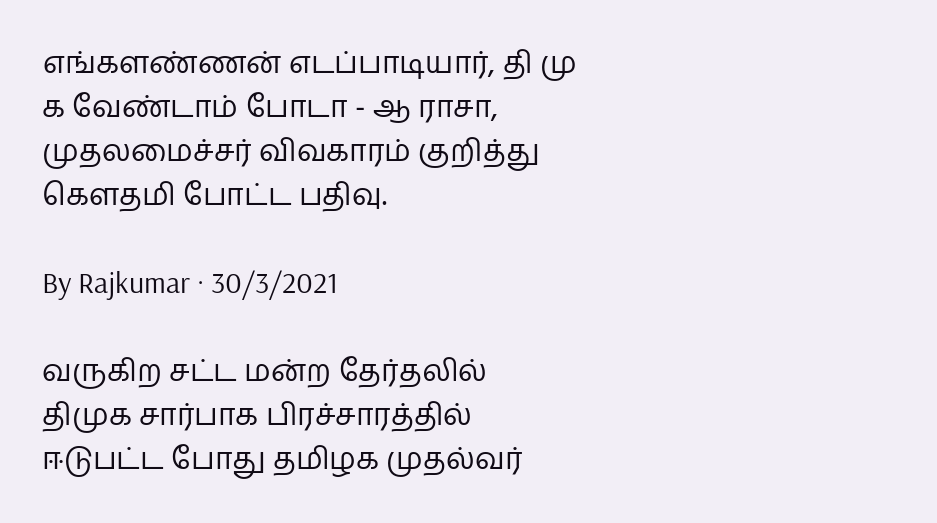எங்களண்ணன் எடப்பாடியார், தி மு க வேண்டாம் போடா - ஆ ராசா, முதலமைச்சர் விவகாரம் குறித்து கௌதமி போட்ட பதிவு.

By Rajkumar · 30/3/2021

வருகிற சட்ட மன்ற தேர்தலில் திமுக சார்பாக பிரச்சாரத்தில் ஈடுபட்ட போது தமிழக முதல்வர்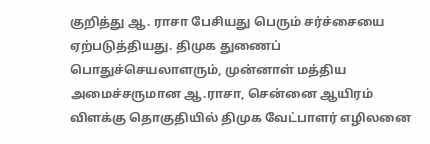குறித்து ஆ. ராசா பேசியது பெரும் சர்ச்சையை ஏற்படுத்தியது. திமுக துணைப் பொதுச்செயலாளரும், முன்னாள் மத்திய அமைச்சருமான ஆ.ராசா, சென்னை ஆயிரம் விளக்கு தொகுதியில் திமுக வேட்பாளர் எழிலனை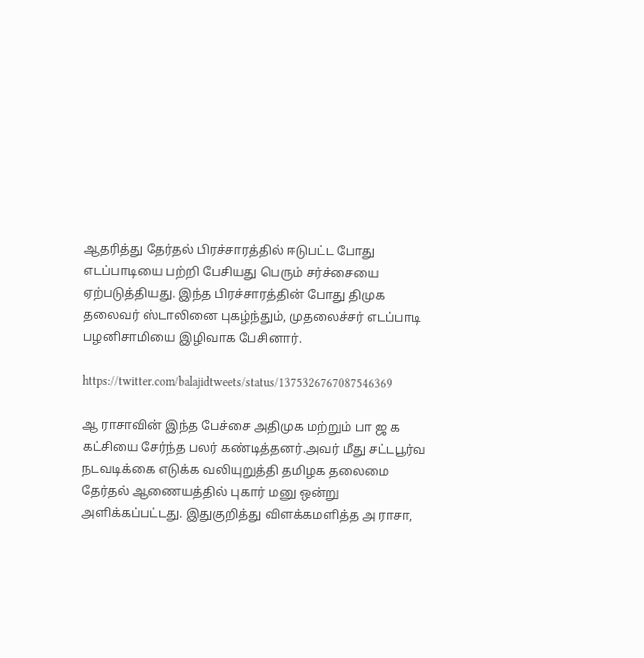ஆதரித்து தேர்தல் பிரச்சாரத்தில் ஈடுபட்ட போது எடப்பாடியை பற்றி பேசியது பெரும் சர்ச்சையை ஏற்படுத்தியது. இந்த பிரச்சாரத்தின் போது திமுக தலைவர் ஸ்டாலினை புகழ்ந்தும், முதலைச்சர் எடப்பாடி பழனிசாமியை இழிவாக பேசினார்.

https://twitter.com/balajidtweets/status/1375326767087546369

ஆ ராசாவின் இந்த பேச்சை அதிமுக மற்றும் பா ஜ க கட்சியை சேர்ந்த பலர் கண்டித்தனர்.அவர் மீது சட்டபூர்வ நடவடிக்கை எடுக்க வலியுறுத்தி தமிழக தலைமை தேர்தல் ஆணையத்தில் புகார் மனு ஒன்று அளிக்கப்பட்டது. இதுகுறித்து விளக்கமளித்த அ ராசா,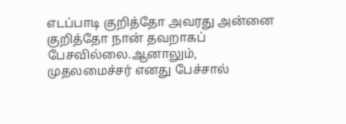எடப்பாடி குறித்தோ அவரது அன்னை குறித்தோ நான் தவறாகப் பேசவில்லை.ஆனாலும், முதலமைச்சர் எனது பேச்சால்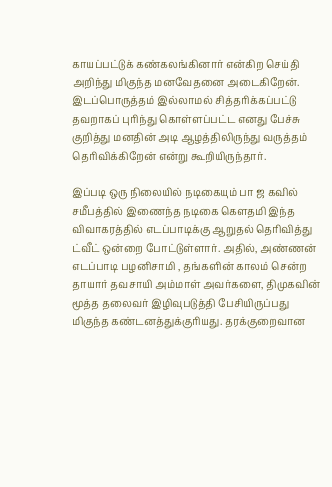காயப்பட்டுக் கண்கலங்கினார் என்கிற செய்தி அறிந்து மிகுந்த மனவேதனை அடைகிறேன். இடப்பொருத்தம் இல்லாமல் சித்தரிக்கப்பட்டு தவறாகப் புரிந்து கொள்ளப்பட்ட எனது பேச்சு குறித்து மனதின் அடி ஆழத்திலிருந்து வருத்தம் தெரிவிக்கிறேன் என்று கூறியிருந்தார்.

இப்படி ஒரு நிலையில் நடிகையும் பா ஜ கவில் சமீபத்தில் இணைந்த நடிகை கௌதமி இந்த விவாகரத்தில் எடப்பாடிக்கு ஆறுதல் தெரிவித்து ட்வீட் ஒன்றை போட்டுள்ளார். அதில், அண்ணன் எடப்பாடி பழனிசாமி , தங்களின் காலம் சென்ற தாயார் தவசாயி அம்மாள் அவர்களை, திமுகவின் மூத்த தலைவர் இழிவுபடுத்தி பேசியிருப்பது மிகுந்த கண்டனத்துக்குரியது. தரக்குறைவான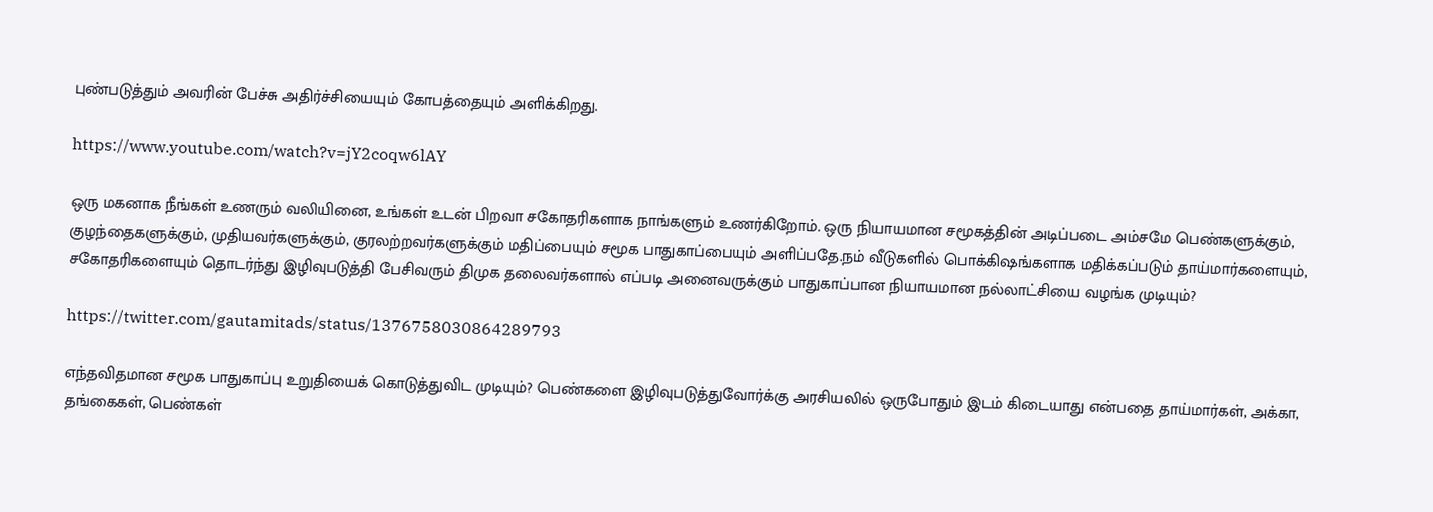புண்படுத்தும் அவரின் பேச்சு அதிர்ச்சியையும் கோபத்தையும் அளிக்கிறது.

https://www.youtube.com/watch?v=jY2coqw6lAY

ஒரு மகனாக நீங்கள் உணரும் வலியினை, உங்கள் உடன் பிறவா சகோதரிகளாக நாங்களும் உணர்கிறோம். ஒரு நியாயமான சமூகத்தின் அடிப்படை அம்சமே பெண்களுக்கும், குழந்தைகளுக்கும், முதியவர்களுக்கும், குரலற்றவர்களுக்கும் மதிப்பையும் சமூக பாதுகாப்பையும் அளிப்பதே.நம் வீடுகளில் பொக்கிஷங்களாக மதிக்கப்படும் தாய்மார்களையும், சகோதரிகளையும் தொடர்ந்து இழிவுபடுத்தி பேசிவரும் திமுக தலைவர்களால் எப்படி அனைவருக்கும் பாதுகாப்பான நியாயமான நல்லாட்சியை வழங்க முடியும்?

https://twitter.com/gautamitads/status/1376758030864289793

எந்தவிதமான சமூக பாதுகாப்பு உறுதியைக் கொடுத்துவிட முடியும்? பெண்களை இழிவுபடுத்துவோர்க்கு அரசியலில் ஒருபோதும் இடம் கிடையாது என்பதை தாய்மார்கள், அக்கா, தங்கைகள், பெண்கள்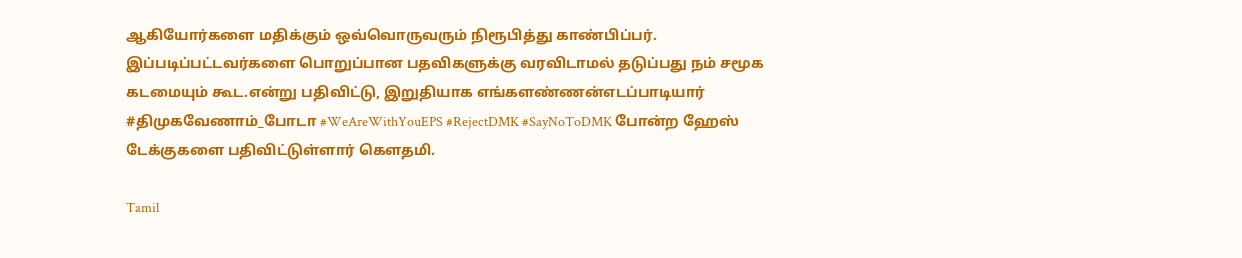ஆகியோர்களை மதிக்கும் ஒவ்வொருவரும் நிரூபித்து காண்பிப்பர். இப்படிப்பட்டவர்களை பொறுப்பான பதவிகளுக்கு வரவிடாமல் தடுப்பது நம் சமூக கடமையும் கூட.என்று பதிவிட்டு, இறுதியாக எங்களண்ணன்எடப்பாடியார் #திமுகவேணாம்_போடா #WeAreWithYouEPS #RejectDMK #SayNoToDMK போன்ற ஹேஸ் டேக்குகளை பதிவிட்டுள்ளார் கௌதமி.

Tamil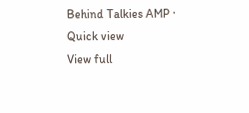Behind Talkies AMP · Quick view
View full